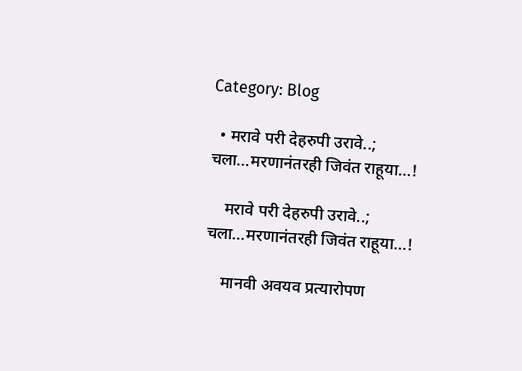Category: Blog

  • मरावे परी देहरुपी उरावे..; चला…मरणानंतरही जिवंत राहूया…!

    मरावे परी देहरुपी उरावे..; चला…मरणानंतरही जिवंत राहूया…!

    मानवी अवयव प्रत्यारोपण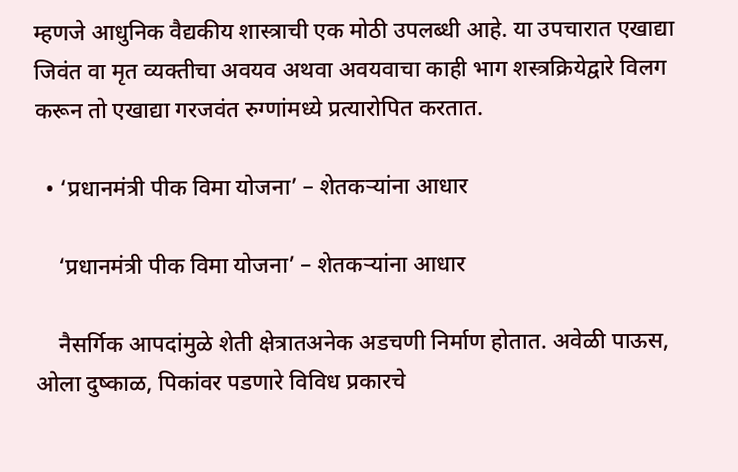म्हणजे आधुनिक वैद्यकीय शास्त्राची एक मोठी उपलब्धी आहे. या उपचारात एखाद्या जिवंत वा मृत व्यक्तीचा अवयव अथवा अवयवाचा काही भाग शस्त्रक्रियेद्वारे विलग करून तो एखाद्या गरजवंत रुग्णांमध्ये प्रत्यारोपित करतात.

  • ‘प्रधानमंत्री पीक विमा योजना’ – शेतकऱ्यांना आधार

    ‘प्रधानमंत्री पीक विमा योजना’ – शेतकऱ्यांना आधार

    नैसर्गिक आपदांमुळे शेती क्षेत्रातअनेक अडचणी निर्माण होतात. अवेळी पाऊस, ओला दुष्काळ, पिकांवर पडणारे विविध प्रकारचे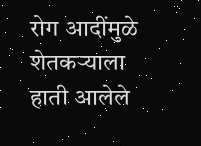रोग आदींमुळे शेतकऱ्याला हाती आलेले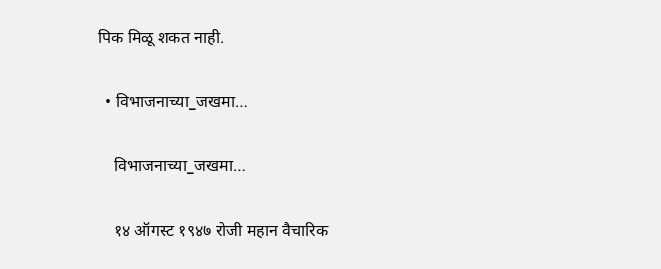पिक मिळू शकत नाही.

  • विभाजनाच्या_जखमा…

    विभाजनाच्या_जखमा…

    १४ ऑगस्ट १९४७ रोजी महान वैचारिक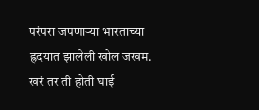परंपरा जपणाऱ्या भारताच्या ह्रदयात झालेली खोल जखम. खरं तर ती होती घाई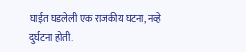घाईत घडलेली एक राजकीय घटना, नव्हे दुर्घटना होती.